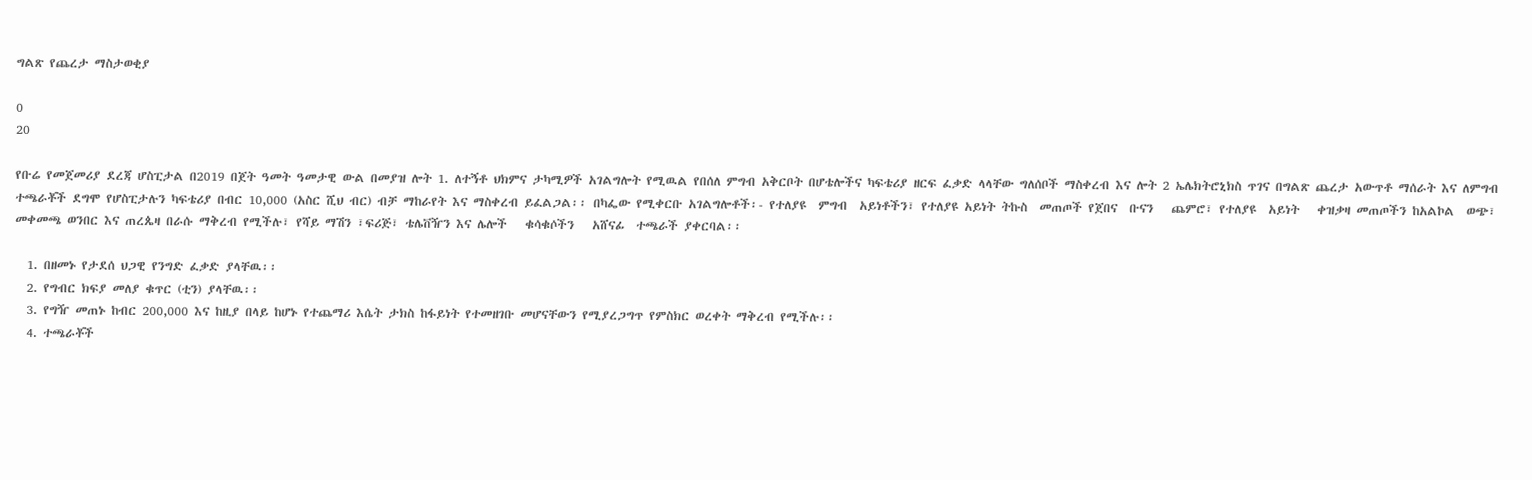ግልጽ የጨረታ ማስታወቂያ

0
20

የቡሬ የመጀመሪያ ደረጃ ሆስፒታል በ2019 በጀት ዓመት ዓመታዊ ውል በመያዝ ሎት 1. ለተኝቶ ህክምና ታካሚዎች አገልግሎት የሚዉል የበሰለ ምግብ አቅርቦት በሆቴሎችና ካፍቴሪያ ዘርፍ ፈቃድ ላላቸው ግለሰቦች ማስቀረብ እና ሎት 2 ኤሌክትሮኒክስ ጥገና በግልጽ ጨረታ አውጥቶ ማሰራት እና ለምግብ ተጫራቾች ደግሞ የሆስፒታሉን ካፍቴሪያ በብር 10,000 (አስር ሺህ ብር) ብቻ ማከራየት እና ማስቀረብ ይፈልጋል፡፡ በካፌው የሚቀርቡ አገልግሎቶች፡- የተለያዩ  ምግብ  አይነቶችን፣ የተለያዩ አይነት ትኩስ  መጠጦች የጀበና  ቡናን   ጨምሮ፣ የተለያዩ  አይነት   ቀዝቃዛ መጠጦችን ከአልኮል  ወጭ፣ መቀመጫ ወንበር እና ጠረጴዛ በራሱ ማቅረብ የሚችሉ፣ የሻይ ማሽን ፣ፍሪጅ፣ ቴሌቨዥን እና ሌሎች   ቁሳቁሶችን   አሸናፊ  ተጫራች ያቀርባል፡፡

  1. በዘመኑ የታደሰ ህጋዊ የንግድ ፈቃድ ያላቸዉ፡፡
  2. የግብር ክፍያ መለያ ቁጥር (ቲን) ያላቸዉ፡፡
  3. የግዥ መጠኑ ከብር 200,000 እና ከዚያ በላይ ከሆኑ የተጨማሪ እሴት ታክስ ከፋይነት የተመዘገቡ መሆናቸውን የሚያረጋግጥ የምስክር ወረቀት ማቅረብ የሚችሉ፡፡
  4. ተጫራቾች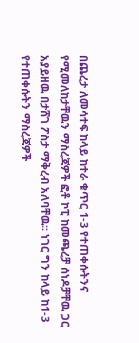በጨረታ ለመሳተፍ ከላይ ከተራ ቁጥር 1-3 የተጠቀሱትንና የሚመለከታቸዉን ማስረጃዎች ፎቶ ኮፒ ከመጫረቻ ሰነዶቻቸዉ ጋር አያይዘዉ በታሸገ ፖስታ ማቅረብ አለባቸዉ፡፡ ነገር ግን ከላይ ከ1-3 የተጠቀሱትን ማስረጃዎች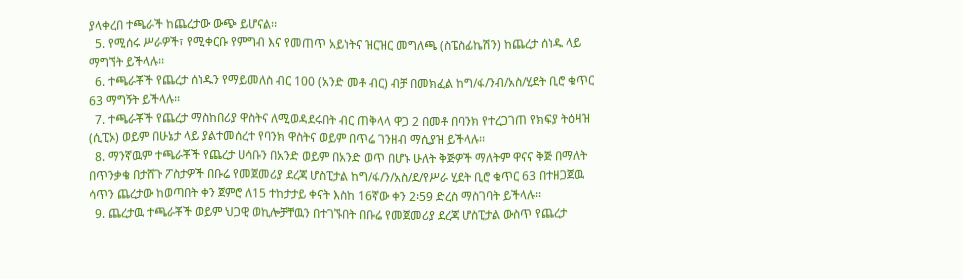ያላቀረበ ተጫራች ከጨረታው ውጭ ይሆናል፡፡
  5. የሚሰሩ ሥራዎች፣ የሚቀርቡ የምግብ እና የመጠጥ አይነትና ዝርዝር መግለጫ (ስፔስፊኬሽን) ከጨረታ ሰነዱ ላይ ማግኘት ይችላሉ፡፡
  6. ተጫራቾች የጨረታ ሰነዱን የማይመለስ ብር 100 (አንድ መቶ ብር) ብቻ በመክፈል ከግ/ፋ/ንብ/አስ/ሂደት ቢሮ ቁጥር 63 ማግኝት ይችላሉ፡፡
  7. ተጫራቾች የጨረታ ማስከበሪያ ዋስትና ለሚወዳደሩበት ብር ጠቅላላ ዋጋ 2 በመቶ በባንክ የተረጋገጠ የክፍያ ትዕዛዝ (ሲፒኦ) ወይም በሁኔታ ላይ ያልተመሰረተ የባንክ ዋስትና ወይም በጥሬ ገንዘብ ማሲያዝ ይችላሉ፡፡
  8. ማንኛዉም ተጫራቾች የጨረታ ሀሳቡን በአንድ ወይም በአንድ ወጥ በሆኑ ሁለት ቅጅዎች ማለትም ዋናና ቅጅ በማለት በጥንቃቄ በታሸጉ ፖስታዎች በቡሬ የመጀመሪያ ደረጃ ሆስፒታል ከግ/ፋ/ን/አስ/ደ/የሥራ ሂደት ቢሮ ቁጥር 63 በተዘጋጀዉ ሳጥን ጨረታው ከወጣበት ቀን ጀምሮ ለ15 ተከታታይ ቀናት እስከ 16ኛው ቀን 2፡59 ድረስ ማስገባት ይችላሉ፡፡
  9. ጨረታዉ ተጫራቾች ወይም ህጋዊ ወኪሎቻቸዉን በተገኙበት በቡሬ የመጀመሪያ ደረጃ ሆስፒታል ውስጥ የጨረታ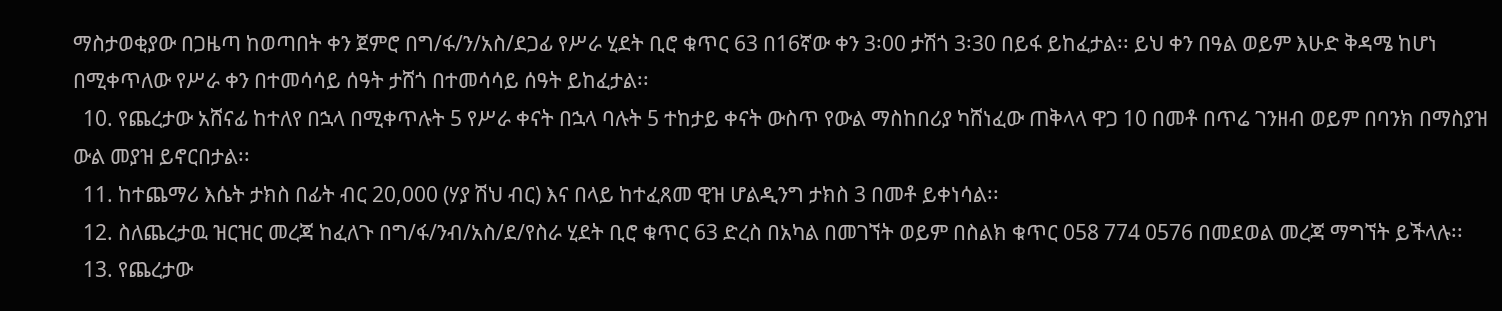ማስታወቂያው በጋዜጣ ከወጣበት ቀን ጀምሮ በግ/ፋ/ን/አስ/ደጋፊ የሥራ ሂደት ቢሮ ቁጥር 63 በ16ኛው ቀን 3፡00 ታሽጎ 3፡30 በይፋ ይከፈታል፡፡ ይህ ቀን በዓል ወይም እሁድ ቅዳሜ ከሆነ በሚቀጥለው የሥራ ቀን በተመሳሳይ ሰዓት ታሸጎ በተመሳሳይ ሰዓት ይከፈታል፡፡
  10. የጨረታው አሸናፊ ከተለየ በኋላ በሚቀጥሉት 5 የሥራ ቀናት በኋላ ባሉት 5 ተከታይ ቀናት ውስጥ የውል ማስከበሪያ ካሸነፈው ጠቅላላ ዋጋ 10 በመቶ በጥሬ ገንዘብ ወይም በባንክ በማስያዝ ውል መያዝ ይኖርበታል፡፡
  11. ከተጨማሪ እሴት ታክስ በፊት ብር 20,000 (ሃያ ሽህ ብር) እና በላይ ከተፈጸመ ዊዝ ሆልዲንግ ታክስ 3 በመቶ ይቀነሳል፡፡
  12. ስለጨረታዉ ዝርዝር መረጃ ከፈለጉ በግ/ፋ/ንብ/አስ/ደ/የስራ ሂደት ቢሮ ቁጥር 63 ድረስ በአካል በመገኘት ወይም በስልክ ቁጥር 058 774 0576 በመደወል መረጃ ማግኘት ይችላሉ፡፡
  13. የጨረታው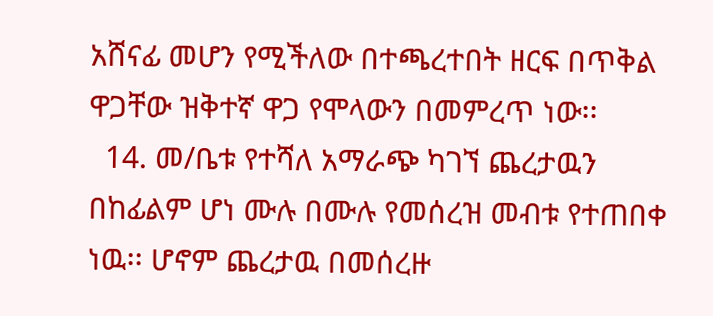አሸናፊ መሆን የሚችለው በተጫረተበት ዘርፍ በጥቅል ዋጋቸው ዝቅተኛ ዋጋ የሞላውን በመምረጥ ነው፡፡
  14. መ/ቤቱ የተሻለ አማራጭ ካገኘ ጨረታዉን በከፊልም ሆነ ሙሉ በሙሉ የመሰረዝ መብቱ የተጠበቀ ነዉ፡፡ ሆኖም ጨረታዉ በመሰረዙ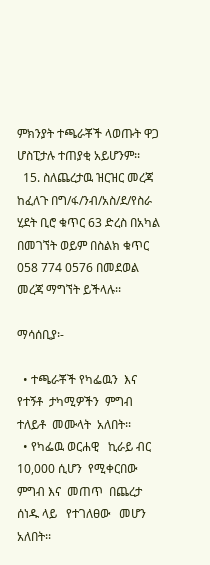ምክንያት ተጫራቾች ላወጡት ዋጋ ሆስፒታሉ ተጠያቂ አይሆንም፡፡
  15. ስለጨረታዉ ዝርዝር መረጃ ከፈለጉ በግ/ፋ/ንብ/አስ/ደ/የስራ ሂደት ቢሮ ቁጥር 63 ድረስ በአካል በመገኘት ወይም በስልክ ቁጥር 058 774 0576 በመደወል መረጃ ማግኘት ይችላሉ፡፡

ማሳሰቢያ፡-

  • ተጫራቾች የካፌዉን  እና  የተኝቶ  ታካሚዎችን  ምግብ  ተለይቶ  መሙላት  አለበት፡፡
  • የካፌዉ ወርሐዊ   ኪራይ ብር 10,000 ሲሆን  የሚቀርበው    ምግብ እና  መጠጥ  በጨረታ   ሰነዱ ላይ   የተገለፀው   መሆን   አለበት፡፡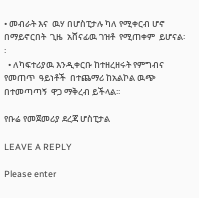• መብራት እና  ዉሃ በሆስፒታሉ ካለ የሚቀርብ ሆኖ በማይኖርበት  ጊዜ  አሸናፊዉ ገዝቶ  የሚጠቀም  ይሆናል፡፡
  • ለካፍተሪያዉ እንዲቀርቡ ከተዘረዘሩት የምግብና የመጠጥ  ዓይነቶች  በተጨማሪ ከአልኮል ዉጭ በተመጣጣኝ  ዋጋ ማቅረብ ይችላል፡፡

የቡሬ የመጀመሪያ ደረጃ ሆስፒታል

LEAVE A REPLY

Please enter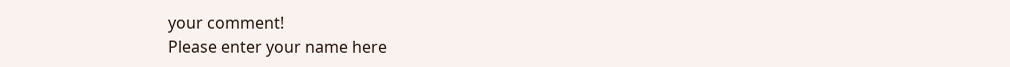your comment!
Please enter your name here